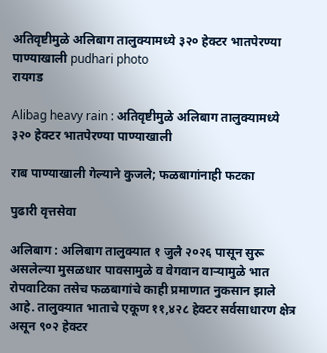अतिवृष्टीमुळे अलिबाग तालुक्यामध्ये ३२० हेक्टर भातपेरण्या पाण्याखाली pudhari photo
रायगड

Alibag heavy rain : अतिवृष्टीमुळे अलिबाग तालुक्यामध्ये ३२० हेक्टर भातपेरण्या पाण्याखाली

राब पाण्याखाली गेल्याने कुजले; फळबागांनाही फटका

पुढारी वृत्तसेवा

अलिबाग : अलिबाग तालुक्यात १ जुलै २०२६ पासून सुरू असलेल्या मुसळधार पावसामुळे व वेगवान वाऱ्यामुळे भात रोपवाटिका तसेच फळबागांचे काही प्रमाणात नुकसान झाले आहे. तालुक्यात भाताचे एकूण ११,४२८ हेक्टर सर्वसाधारण क्षेत्र असून ९०२ हेक्टर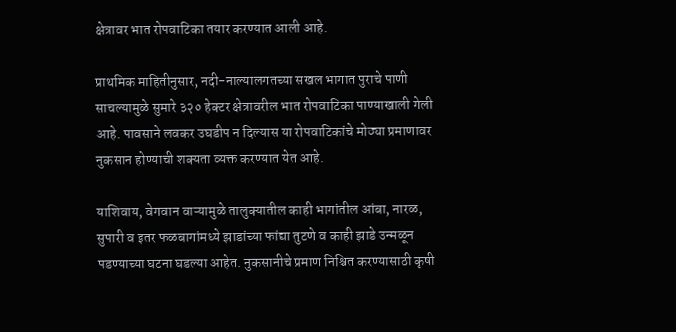क्षेत्रावर भात रोपवाटिका तयार करण्यात आली आहे.

प्राथमिक माहितीनुसार, नदी-नाल्यालगतच्या सखल भागात पुराचे पाणी साचल्यामुळे सुमारे ३२० हेक्टर क्षेत्रावरील भात रोपवाटिका पाण्याखाली गेली आहे. पावसाने लवकर उघडीप न दिल्यास या रोपवाटिकांचे मोठ्या प्रमाणावर नुकसान होण्याची शक्यता व्यक्त करण्यात येत आहे.

याशिवाय, वेगवान वाऱ्यामुळे तालुक्यातील काही भागांतील आंबा, नारळ, सुपारी व इतर फळबागांमध्ये झाडांच्या फांद्या तुटणे व काही झाडे उन्मळून पडण्याच्या घटना घडल्या आहेत. नुकसानीचे प्रमाण निश्चित करण्यासाठी कृषी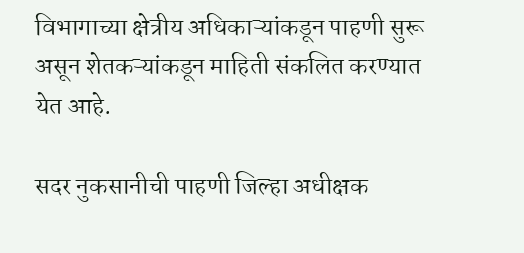विभागाच्या क्षेत्रीय अधिकाऱ्यांकडून पाहणी सुरू असून शेतकऱ्यांकडून माहिती संकलित करण्यात येत आहे.

सदर नुकसानीची पाहणी जिल्हा अधीक्षक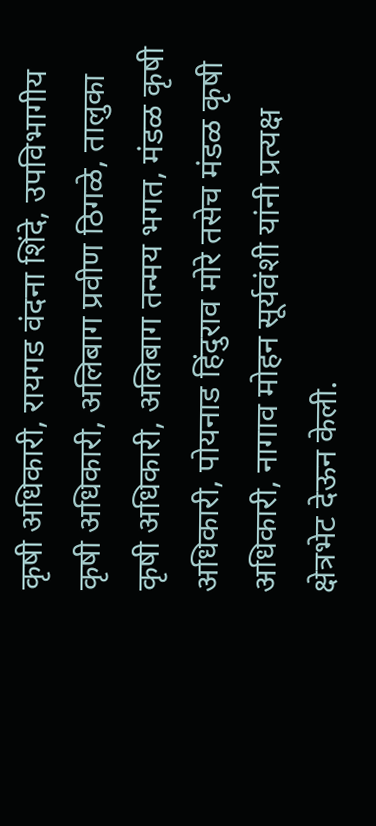कृषी अधिकारी, रायगड वंदना शिंदे, उपविभागीय कृषी अधिकारी, अलिबाग प्रवीण ठिगळे, तालुका कृषी अधिकारी, अलिबाग तन्मय भगत, मंडळ कृषी अधिकारी, पोयनाड हिंदुराव मोरे तसेच मंडळ कृषी अधिकारी, नागाव मोहन सूर्यवंशी यांनी प्रत्यक्ष क्षेत्रभेट देऊन केली.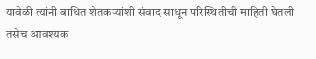यावेळी त्यांनी बाधित शेतकऱ्यांशी संवाद साधून परिस्थितीची माहिती घेतली तसेच आवश्यक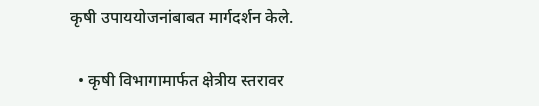कृषी उपाययोजनांबाबत मार्गदर्शन केले.

  • कृषी विभागामार्फत क्षेत्रीय स्तरावर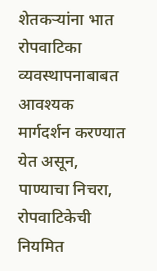शेतकऱ्यांना भात रोपवाटिका व्यवस्थापनाबाबत आवश्यक मार्गदर्शन करण्यात येत असून, पाण्याचा निचरा, रोपवाटिकेची नियमित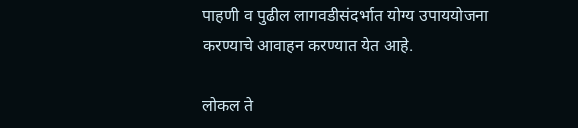पाहणी व पुढील लागवडीसंदर्भात योग्य उपाययोजना करण्याचे आवाहन करण्यात येत आहे.

लोकल ते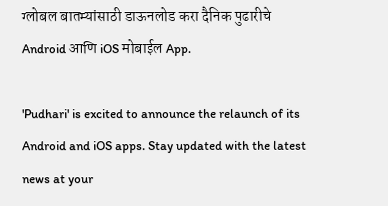ग्लोबल बातम्यांसाठी डाऊनलोड करा दैनिक पुढारीचे Android आणि iOS मोबाईल App.

'Pudhari' is excited to announce the relaunch of its Android and iOS apps. Stay updated with the latest news at your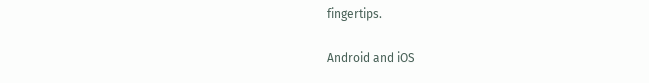fingertips.

Android and iOS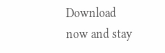Download now and stay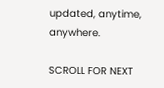updated, anytime, anywhere.

SCROLL FOR NEXT